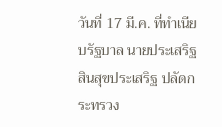วันที่ 17 มี.ค. ที่ทำเนียบรัฐบาล นายประเสริฐ สินสุขประเสริฐ ปลัดกระทรวง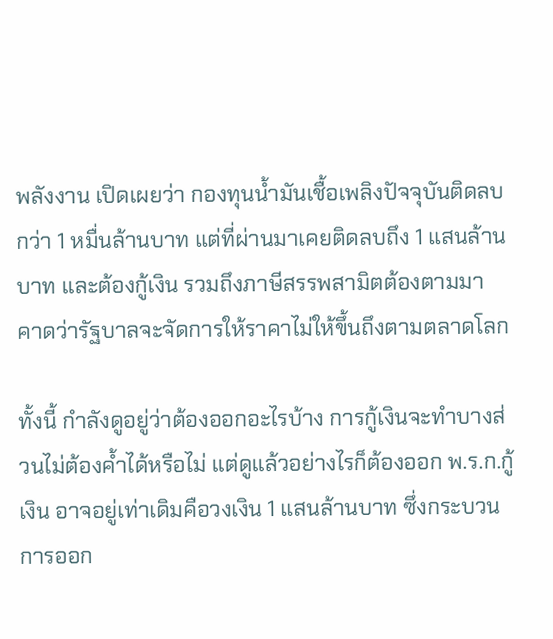พลังงาน เปิดเผยว่า กองทุนน้ำมันเชื้อเพลิงปัจจุบันติดลบกว่า 1 หมื่นล้านบาท แต่ที่ผ่านมาเคยติดลบถึง 1 แสนล้านบาท และต้องกู้เงิน รวมถึงภาษีสรรพสามิตต้องตามมา คาดว่ารัฐบาลจะจัดการให้ราคาไม่ให้ขึ้นถึงตามตลาดโลก

ทั้งนี้ กำลังดูอยู่ว่าต้องออกอะไรบ้าง การกู้เงินจะทำบางส่วนไม่ต้องค้ำได้หรือไม่ แต่ดูแล้วอย่างไรก็ต้องออก พ.ร.ก.กู้เงิน อาจอยู่เท่าเดิมคือวงเงิน 1 แสนล้านบาท ซึ่งกระบวนการออก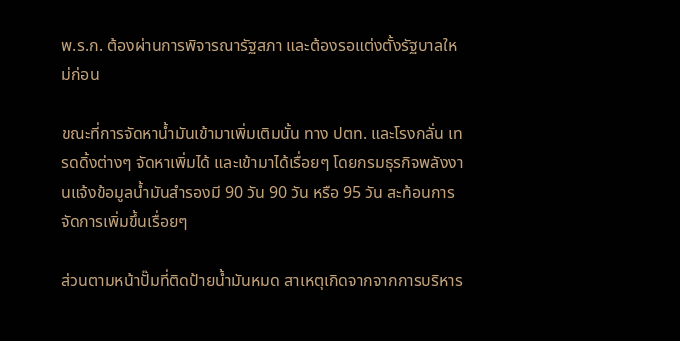พ.ร.ก. ต้องผ่านการพิจารณารัฐสภา และต้องรอแต่งตั้งรัฐบาลใหม่ก่อน

ขณะที่การจัดหาน้ำมันเข้ามาเพิ่มเติมนั้น ทาง ปตท. และโรงกลั่น เทรดดิ้งต่างๆ จัดหาเพิ่มได้ และเข้ามาได้เรื่อยๆ โดยกรมธุรกิจพลังงานแจ้งข้อมูลน้ำมันสำรองมี 90 วัน 90 วัน หรือ 95 วัน สะท้อนการจัดการเพิ่มขึ้นเรื่อยๆ

ส่วนตามหน้าปั๊มที่ติดป้ายน้ำมันหมด สาเหตุเกิดจากจากการบริหาร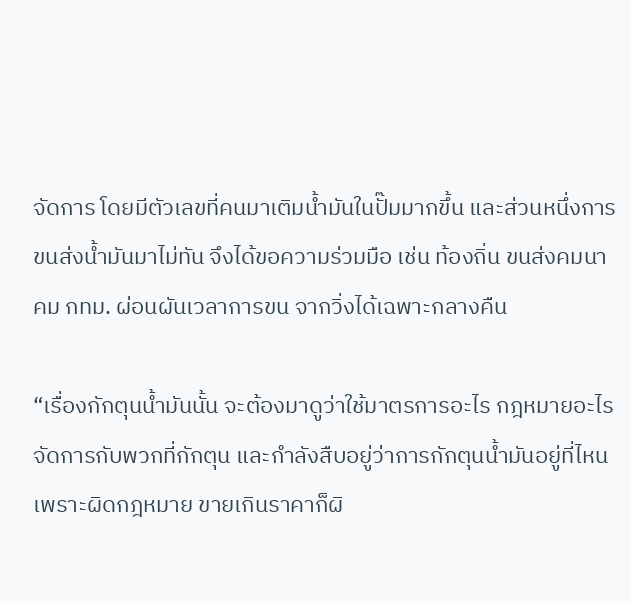จัดการ โดยมีตัวเลขที่คนมาเติมน้ำมันในปั๊มมากขึ้น และส่วนหนึ่งการขนส่งน้ำมันมาไม่ทัน จึงได้ขอความร่วมมือ เช่น ท้องถิ่น ขนส่งคมนาคม กทม. ผ่อนผันเวลาการขน จากวิ่งได้เฉพาะกลางคืน

“เรื่องกักตุนน้ำมันนั้น จะต้องมาดูว่าใช้มาตรการอะไร กฎหมายอะไรจัดการกับพวกที่กักตุน และกำลังสืบอยู่ว่าการกักตุนน้ำมันอยู่ที่ไหน เพราะผิดกฎหมาย ขายเกินราคาก็ผิ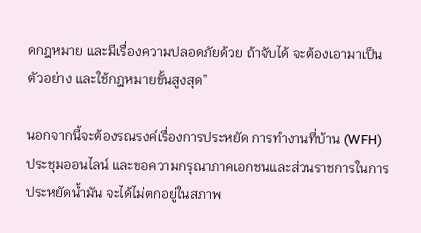ดกฎหมาย และมีเรื่องความปลอดภัยด้วย ถ้าจับได้ จะต้องเอามาเป็นตัวอย่าง และใช้กฎหมายขั้นสูงสุด”

นอกจากนี้จะต้องรณรงค์เรื่องการประหยัด การทำงานที่บ้าน (WFH) ประชุมออนไลน์ และขอความกรุณาภาคเอกชนและส่วนราชการในการประหยัดน้ำมัน จะได้ไม่ตกอยู่ในสภาพ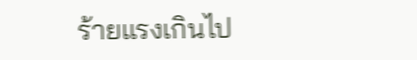ร้ายแรงเกินไป